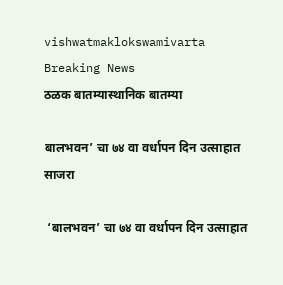vishwatmaklokswamivarta
Breaking News
ठळक बातम्यास्थानिक बातम्या

बालभवन’ चा ७४ वा वर्धापन दिन उत्साहात साजरा

 ‘बालभवन’ चा ७४ वा वर्धापन दिन उत्साहात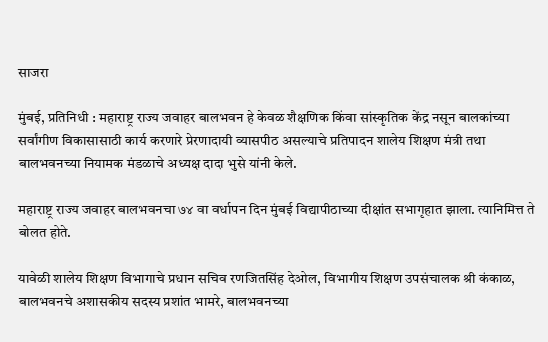साजरा

मुंबई, प्रतिनिधी : महाराष्ट्र राज्य जवाहर बालभवन हे केवळ शैक्षणिक किंवा सांस्कृतिक केंद्र नसून बालकांच्या सर्वांगीण विकासासाठी कार्य करणारे प्रेरणादायी व्यासपीठ असल्याचे प्रतिपादन शालेय शिक्षण मंत्री तथा बालभवनच्या नियामक मंडळाचे अध्यक्ष दादा भुसे यांनी केले.

महाराष्ट्र राज्य जवाहर बालभवनचा ७४ वा वर्धापन दिन मुंबई विद्यापीठाच्या दीक्षांत सभागृहात झाला. त्यानिमित्त ते बोलत होते.

यावेळी शालेय शिक्षण विभागाचे प्रधान सचिव रणजितसिंह देओल, विभागीय शिक्षण उपसंचालक श्री कंकाळ, बालभवनचे अशासकीय सदस्य प्रशांत भामरे, बालभवनच्या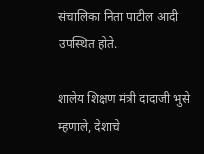संचालिका निता पाटील आदी उपस्थित होते.

शालेय शिक्षण मंत्री दादाजी भुसे म्हणाले, देशाचे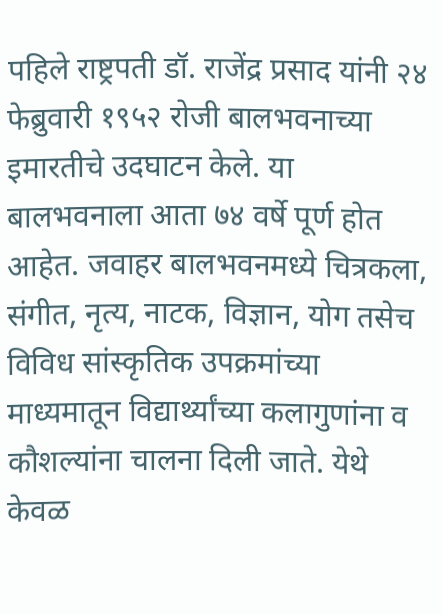पहिले राष्ट्रपती डॉ. राजेंद्र प्रसाद यांनी २४ फेब्रुवारी १९५२ रोजी बालभवनाच्या इमारतीचे उदघाटन केले. या बालभवनाला आता ७४ वर्षे पूर्ण होत आहेत. जवाहर बालभवनमध्ये चित्रकला, संगीत, नृत्य, नाटक, विज्ञान, योग तसेच विविध सांस्कृतिक उपक्रमांच्या माध्यमातून विद्यार्थ्यांच्या कलागुणांना व कौशल्यांना चालना दिली जाते. येथे केवळ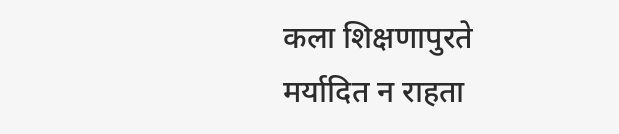कला शिक्षणापुरते मर्यादित न राहता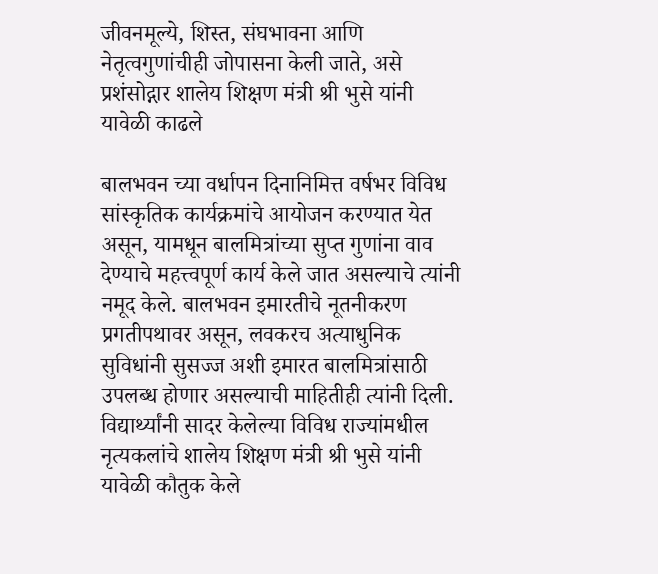जीवनमूल्ये, शिस्त, संघभावना आणि नेतृत्वगुणांचीही जोपासना केली जाते, असे प्रशंसोद्गार शालेय शिक्षण मंत्री श्री भुसे यांनी यावेळी काढले

बालभवन च्या वर्धापन दिनानिमित्त वर्षभर विविध सांस्कृतिक कार्यक्रमांचे आयोजन करण्यात येत असून, यामधून बालमित्रांच्या सुप्त गुणांना वाव देण्याचे महत्त्वपूर्ण कार्य केले जात असल्याचे त्यांनी नमूद केले. बालभवन इमारतीचे नूतनीकरण प्रगतीपथावर असून, लवकरच अत्याधुनिक सुविधांनी सुसज्ज अशी इमारत बालमित्रांसाठी उपलब्ध होणार असल्याची माहितीही त्यांनी दिली. विद्यार्थ्यांनी सादर केलेल्या विविध राज्यांमधील नृत्यकलांचे शालेय शिक्षण मंत्री श्री भुसे यांनी यावेळी कौतुक केले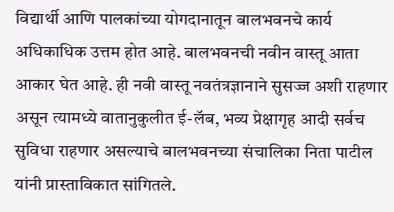विद्यार्थी आणि पालकांच्या योगदानातून बालभवनचे कार्य अधिकाधिक उत्तम होत आहे. बालभवनची नवीन वास्तू आता आकार घेत आहे. ही नवी वास्तू नवतंत्रज्ञानाने सुसज्ज अशी राहणार असून त्यामध्ये वातानुकुलीत ई-लॅब, भव्य प्रेक्षागृह आदी सर्वच सुविधा राहणार असल्याचे बालभवनच्या संचालिका निता पाटील यांनी प्रास्ताविकात सांगितले.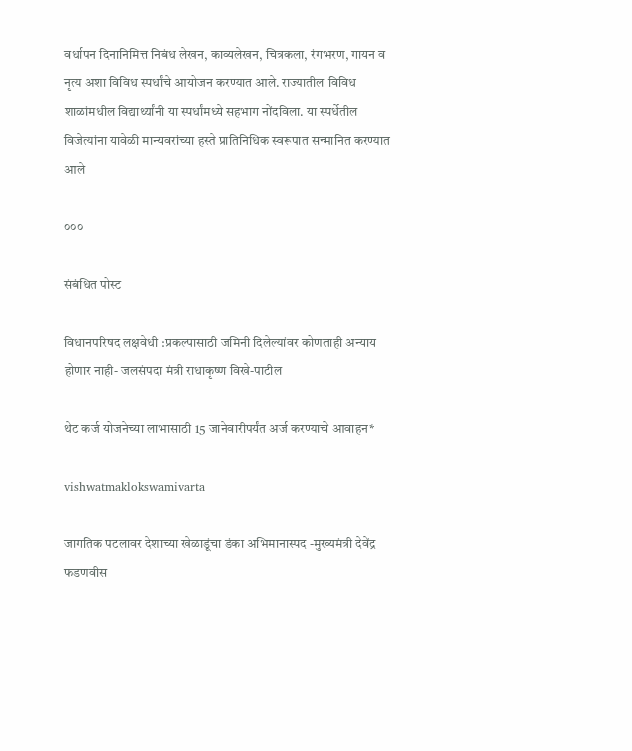वर्धापन दिनानिमित्त निबंध लेखन, काव्यलेखन, चित्रकला, रंगभरण, गायन व नृत्य अशा विविध स्पर्धांचे आयोजन करण्यात आले. राज्यातील विविध शाळांमधील विद्यार्थ्यांनी या स्पर्धांमध्ये सहभाग नोंदविला. या स्पर्धेतील विजेत्यांना यावेळी मान्यवरांच्या हस्ते प्रातिनिधिक स्वरूपात सन्मानित करण्यात आले

०००

संबंधित पोस्ट

विधानपरिषद लक्षवेधी :प्रकल्पासाठी जमिनी दिलेल्यांवर कोणताही अन्याय होणार नाही- जलसंपदा मंत्री राधाकृष्ण विखे-पाटील

थेट कर्ज योजनेच्या लाभासाठी 15 जानेवारीपर्यंत अर्ज करण्याचे आवाहन*

vishwatmaklokswamivarta

जागतिक पटलावर देशाच्या खेळाडूंचा डंका अभिमानास्पद -मुख्यमंत्री देवेंद्र फडणवीस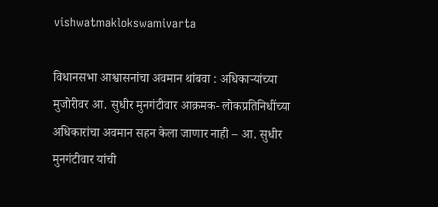vishwatmaklokswamivarta

विधानसभा आश्वासनांचा अवमान थांबवा : अधिकाऱ्यांच्या मुजोरीवर आ. सुधीर मुनगंटीवार आक्रमक- लोकप्रतिनिधींच्या अधिकारांचा अवमान सहन केला जाणार नाही – आ. सुधीर मुनगंटीवार यांची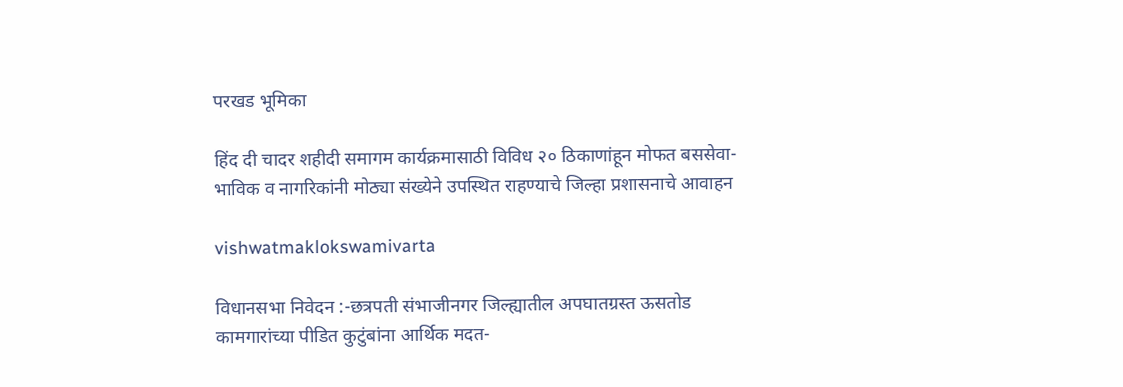परखड भूमिका

हिंद दी चादर शहीदी समागम कार्यक्रमासाठी विविध २० ठिकाणांहून मोफत बससेवा-भाविक व नागरिकांनी मोठ्या संख्येने उपस्थित राहण्याचे जिल्हा प्रशासनाचे आवाहन

vishwatmaklokswamivarta

विधानसभा निवेदन :-छत्रपती संभाजीनगर जिल्ह्यातील अपघातग्रस्त ऊसतोड कामगारांच्या पीडित कुटुंबांना आर्थिक मदत-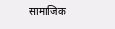सामाजिक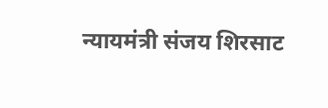न्यायमंत्री संजय शिरसाट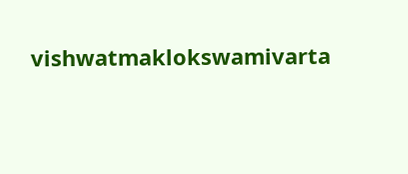vishwatmaklokswamivarta